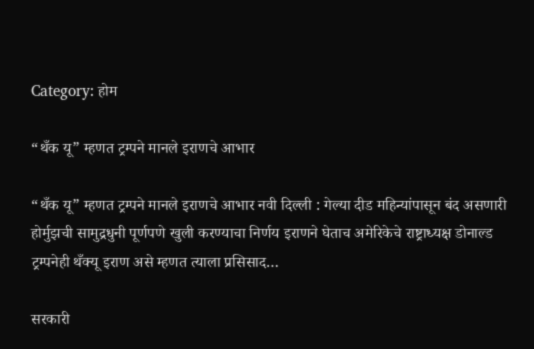Category: होम

“थँक यू” म्हणत ट्रम्पने मानले इराणचे आभार

“थँक यू” म्हणत ट्रम्पने मानले इराणचे आभार नवी दिल्ली : गेल्या दीड महिन्यांपासून बंद असणारी होर्मुझची सामुद्रधुनी पूर्णपणे खुली करण्याचा निर्णय इराणने घेताच अमेरिकेचे राष्ट्राध्यक्ष डोनाल्ड ट्रम्पनेही थँक्यू इराण असे म्हणत त्याला प्रसिसाद…

सरकारी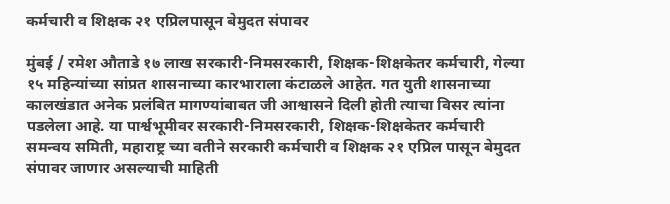कर्मचारी व शिक्षक २१ एप्रिलपासून बेमुदत संपावर

मुंबई / रमेश औताडे १७ लाख सरकारी-निमसरकारी, शिक्षक-शिक्षकेतर कर्मचारी, गेल्या १५ महिन्यांच्या सांप्रत शासनाच्या कारभाराला कंटाळले आहेत. गत युती शासनाच्या कालखंडात अनेक प्रलंबित मागण्यांबाबत जी आश्वासने दिली होती त्याचा विसर त्यांना पडलेला आहे. या पार्श्वभूमीवर सरकारी-निमसरकारी, शिक्षक-शिक्षकेतर कर्मचारी समन्वय समिती, महाराष्ट्र च्या वतीने सरकारी कर्मचारी व शिक्षक २१ एप्रिल पासून बेमुदत संपावर जाणार असल्याची माहिती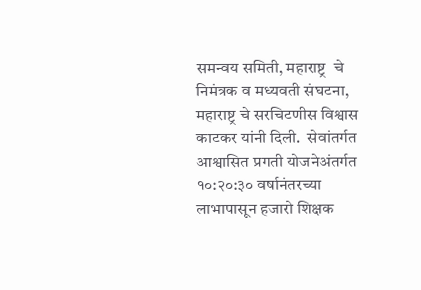समन्वय समिती, महाराष्ट्र  चे निमंत्रक व मध्यवती संघटना, महाराष्ट्र चे सरचिटणीस विश्वास काटकर यांनी दिली.  सेवांतर्गत आश्वासित प्रगती योजनेअंतर्गत १०:२०:३० वर्षानंतरच्या लाभापासून हजारो शिक्षक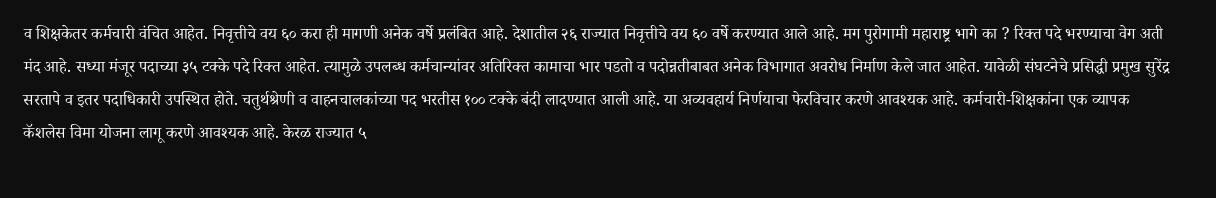व शिक्षकेतर कर्मचारी वंचित आहेत. निवृत्तीचे वय ६० करा ही मागणी अनेक वर्षे प्रलंबित आहे. देशातील २६ राज्यात निवृत्तीचे वय ६० वर्षे करण्यात आले आहे. मग पुरोगामी महाराष्ट्र भागे का ? रिक्त पदे भरण्याचा वेग अती मंद आहे. सध्या मंजूर पदाच्या ३५ टक्के पदे रिक्त आहेत. त्यामुळे उपलब्ध कर्मचान्यांवर अतिरिक्त कामाचा भार पडतो व पदोन्नतीबाबत अनेक विभागात अवरोध निर्माण केले जात आहेत. यावेळी संघटनेचे प्रसिद्धी प्रमुख सुरेंद्र सरतापे व इतर पदाधिकारी उपस्थित होते. चतुर्थश्रेणी व वाहनचालकांच्या पद भरतीस १०० टक्के बंदी लादण्यात आली आहे. या अव्यवहार्य निर्णयाचा फेरविचार करणे आवश्यक आहे. कर्मचारी-शिक्षकांना एक व्यापक कॅशलेस विमा योजना लागू करणे आवश्यक आहे. केरळ राज्यात ५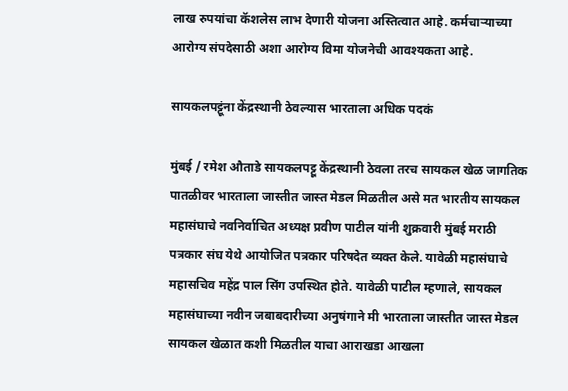लाख रुपयांचा कॅशलेस लाभ देणारी योजना अस्तित्वात आहे. कर्मचाऱ्याच्या आरोग्य संपदेसाठी अशा आरोग्य विमा योजनेची आवश्यकता आहे.

सायकलपट्टूंना केंद्रस्थानी ठेवल्यास भारताला अधिक पदकं

मुंबई / रमेश औताडे सायकलपट्टू केंद्रस्थानी ठेवला तरच सायकल खेळ जागतिक पातळीवर भारताला जास्तीत जास्त मेडल मिळतील असे मत भारतीय सायकल महासंघाचे नवनिर्वाचित अध्यक्ष प्रवीण पाटील यांनी शुक्रवारी मुंबई मराठी पत्रकार संघ येथे आयोजित पत्रकार परिषदेत व्यक्त केले. यावेळी महासंघाचे महासचिव महेंद्र पाल सिंग उपस्थित होते. यावेळी पाटील म्हणाले, सायकल महासंघाच्या नवीन जबाबदारीच्या अनुषंगाने मी भारताला जास्तीत जास्त मेडल सायकल खेळात कशी मिळतील याचा आराखडा आखला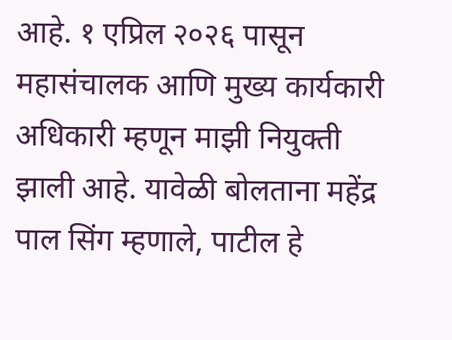आहे. १ एप्रिल २०२६ पासून महासंचालक आणि मुख्य कार्यकारी अधिकारी म्हणून माझी नियुक्ती झाली आहे. यावेळी बोलताना महेंद्र पाल सिंग म्हणाले, पाटील हे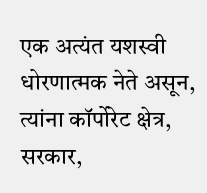एक अत्यंत यशस्वी धोरणात्मक नेते असून, त्यांना कॉर्पोरेट क्षेत्र, सरकार,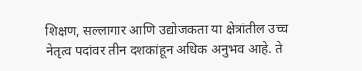शिक्षण, सल्लागार आणि उद्योजकता या क्षेत्रांतील उच्च नेतृत्व पदांवर तीन दशकांहून अधिक अनुभव आहे. ते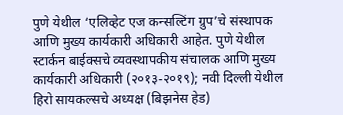पुणे येथील ‘एलिव्हेट एज कन्सल्टिंग ग्रुप’चे संस्थापक आणि मुख्य कार्यकारी अधिकारी आहेत. पुणे येथील स्टार्कन बाईक्सचे व्यवस्थापकीय संचालक आणि मुख्य कार्यकारी अधिकारी (२०१३-२०१९); नवी दिल्ली येथील हिरो सायकल्सचे अध्यक्ष (बिझनेस हेड)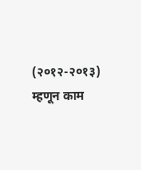(२०१२-२०१३) म्हणून काम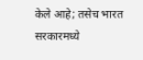केले आहे; तसेच भारत सरकारमध्ये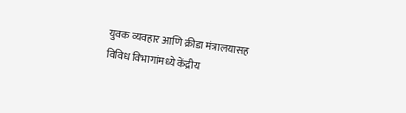युवक व्यवहार आणि क्रीडा मंत्रालयासह विविध विभागांमध्ये केंद्रीय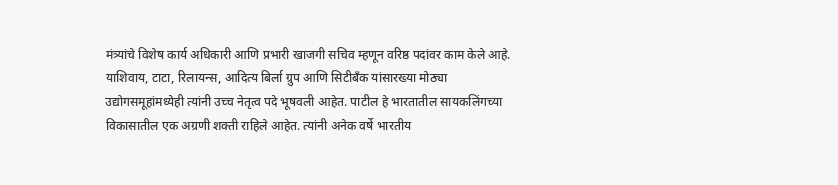मंत्र्यांचे विशेष कार्य अधिकारी आणि प्रभारी खाजगी सचिव म्हणून वरिष्ठ पदांवर काम केले आहे. याशिवाय, टाटा, रिलायन्स, आदित्य बिर्ला ग्रुप आणि सिटीबँक यांसारख्या मोठ्या उद्योगसमूहांमध्येही त्यांनी उच्च नेतृत्व पदे भूषवली आहेत. पाटील हे भारतातील सायकलिंगच्या विकासातील एक अग्रणी शक्ती राहिले आहेत. त्यांनी अनेक वर्षे भारतीय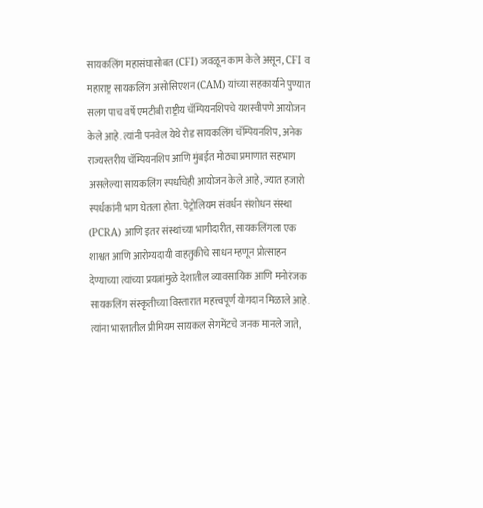सायकलिंग महासंघासोबत (CFI) जवळून काम केले असून, CFI व महाराष्ट्र सायकलिंग असोसिएशन (CAM) यांच्या सहकार्याने पुण्यात सलग पाच वर्षे एमटीबी राष्ट्रीय चॅम्पियनशिपचे यशस्वीपणे आयोजन केले आहे. त्यांनी पनवेल येथे रोड सायकलिंग चॅम्पियनशिप, अनेक राज्यस्तरीय चॅम्पियनशिप आणि मुंबईत मोठ्या प्रमाणात सहभाग असलेल्या सायकलिंग स्पर्धांचेही आयोजन केले आहे, ज्यात हजारो स्पर्धकांनी भाग घेतला होता. पेट्रोलियम संवर्धन संशोधन संस्था (PCRA) आणि इतर संस्थांच्या भागीदारीत, सायकलिंगला एक शाश्वत आणि आरोग्यदायी वाहतुकीचे साधन म्हणून प्रोत्साहन देण्याच्या त्यांच्या प्रयत्नांमुळे देशातील व्यावसायिक आणि मनोरंजक सायकलिंग संस्कृतीच्या विस्तारात महत्त्वपूर्ण योगदान मिळाले आहे. त्यांना भारतातील प्रीमियम सायकल सेगमेंटचे जनक मानले जाते,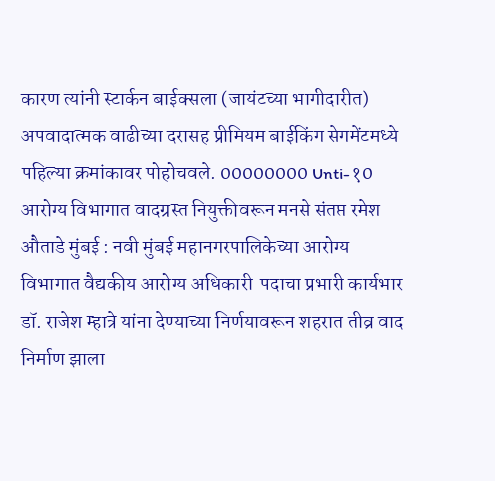कारण त्यांनी स्टार्कन बाईक्सला (जायंटच्या भागीदारीत) अपवादात्मक वाढीच्या दरासह प्रीमियम बाईकिंग सेगमेंटमध्ये पहिल्या क्रमांकावर पोहोचवले. 00000000 Unti-१0 आरोग्य विभागात वादग्रस्त नियुक्तीवरून मनसे संतप्त रमेश औताडे मुंबई : नवी मुंबई महानगरपालिकेच्या आरोग्य विभागात वैद्यकीय आरोग्य अधिकारी  पदाचा प्रभारी कार्यभार डॉ. राजेश म्हात्रे यांना देण्याच्या निर्णयावरून शहरात तीव्र वाद निर्माण झाला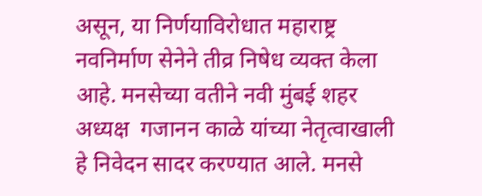असून, या निर्णयाविरोधात महाराष्ट्र नवनिर्माण सेनेने तीव्र निषेध व्यक्त केला आहे. मनसेच्या वतीने नवी मुंबई शहर अध्यक्ष  गजानन काळे यांच्या नेतृत्वाखाली हे निवेदन सादर करण्यात आले. मनसे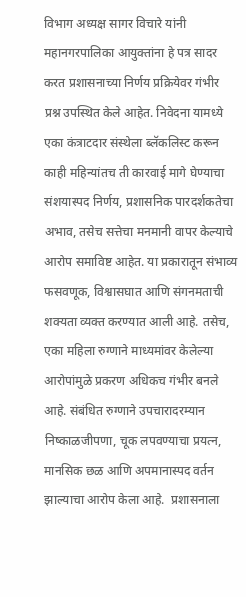विभाग अध्यक्ष सागर विचारे यांनी महानगरपालिका आयुक्तांना हे पत्र सादर करत प्रशासनाच्या निर्णय प्रक्रियेवर गंभीर प्रश्न उपस्थित केले आहेत. निवेदना यामध्ये एका कंत्राटदार संस्थेला ब्लॅकलिस्ट करून काही महिन्यांतच ती कारवाई मागे घेण्याचा संशयास्पद निर्णय, प्रशासनिक पारदर्शकतेचा अभाव, तसेच सत्तेचा मनमानी वापर केल्याचे आरोप समाविष्ट आहेत. या प्रकारातून संभाव्य फसवणूक, विश्वासघात आणि संगनमताची शक्यता व्यक्त करण्यात आली आहे. तसेच, एका महिला रुग्णाने माध्यमांवर केलेल्या आरोपांमुळे प्रकरण अधिकच गंभीर बनले आहे. संबंधित रुग्णाने उपचारादरम्यान निष्काळजीपणा, चूक लपवण्याचा प्रयत्न, मानसिक छळ आणि अपमानास्पद वर्तन झाल्याचा आरोप केला आहे.  प्रशासनाला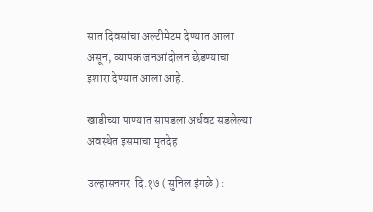सात दिवसांचा अल्टीमेटम देण्यात आला असून, व्यापक जनआंदोलन छेडण्याचा इशारा देण्यात आला आहे.

खाडीच्या पाण्यात सापडला अर्धवट सडलेल्या अवस्थेत इसमाचा मृतदेह

उल्हासनगर  दि.१७ ( सुनिल इंगळे ) :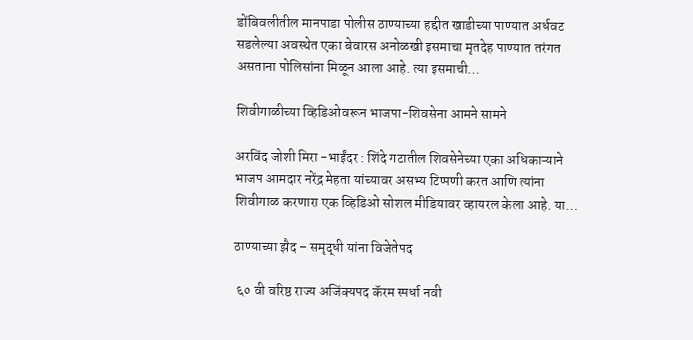डोंबिवलीतील मानपाडा पोलीस ठाण्याच्या हद्दीत खाडीच्या पाण्यात अर्धवट सडलेल्या अवस्थेत एका बेवारस अनोळखी इसमाचा मृतदेह पाण्यात तरंगत असताना पोलिसांना मिळून आला आहे. त्या इसमाची…

शिवीगाळीच्या व्हिडिओवरून भाजपा-शिवसेना आमने सामने

अरविंद जोशी मिरा -भाईंदर : शिंदे गटातील शिवसेनेच्या एका अधिकाऱ्याने भाजप आमदार नरेंद्र मेहता यांच्यावर असभ्य टिप्पणी करत आणि त्यांना शिवीगाळ करणारा एक व्हिडिओ सोशल मीडियावर व्हायरल केला आहे. या…

ठाण्याच्या झैद – समृद्धी यांना विजेतेपद

 ६० वी वरिष्ठ राज्य अजिंक्यपद कॅरम स्पर्धा नवी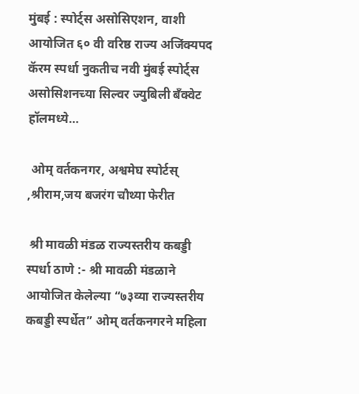मुंबई : स्पोर्ट्स असोसिएशन, वाशी आयोजित ६० वी वरिष्ठ राज्य अजिंक्यपद कॅरम स्पर्धा नुकतीच नवी मुंबई स्पोर्ट्स असोसिशनच्या सिल्वर ज्युबिली बँक्वेट हॉलमध्ये…

 ओम् वर्तकनगर, अश्वमेघ स्पोर्टस् ,श्रीराम,जय बजरंग चौथ्या फेरीत

 श्री मावळी मंडळ राज्यस्तरीय कबड्डी स्पर्धा ठाणे :- श्री मावळी मंडळाने आयोजित केलेल्या “७३व्या राज्यस्तरीय कबड्डी स्पर्धेत” ओम् वर्तकनगरने महिला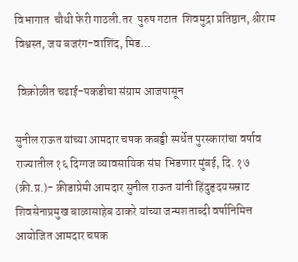विभागात  चौथी फेरी गाठली.तर  पुरुष गटात  शिवमुद्रा प्रतिष्ठान, श्रीराम विश्वस्त, जय बजरंग-वाशिंद, मिड…

 विक्रोळीत चढाई-पकडीचा संग्राम आजपासून

सुनील राऊत यांच्या आमदार चषक कबड्डी स्पर्धेत पुरस्कारांचा वर्षाव राज्यातील १६ दिग्गज व्यावसायिक संघ  भिडणार मुंबई, दि. १७ (क्री.प्र.)- क्रीडाप्रेमी आमदार सुनील राऊत यांनी हिंदुहृदयसम्राट शिवसेनाप्रमुख बाळासाहेब ठाकरे यांच्या जन्मशताब्दी वर्षानिमित्त आयोजित आमदार चषक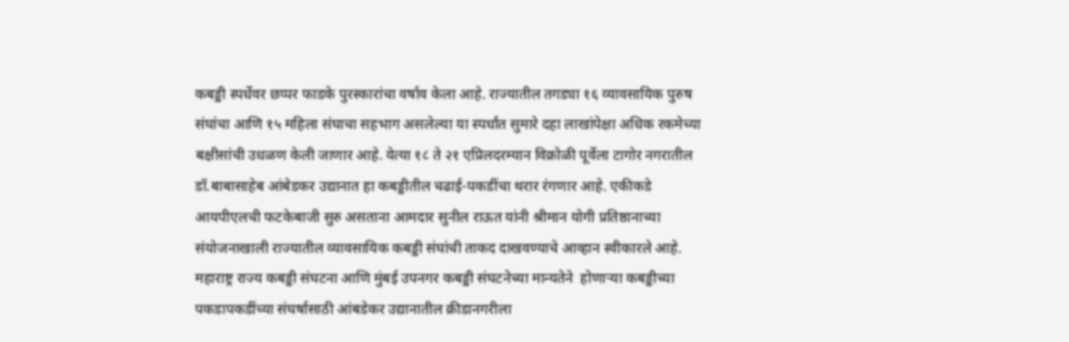कबड्डी स्पर्धेवर छप्पर फाडके पुरस्कारांचा वर्षाव केला आहे. राज्यातील तगड्या १६ व्यावसायिक पुरुष संघांचा आणि १५ महिला संघाचा सहभाग असलेल्या या स्पर्धांत सुमारे दहा लाखांपेक्षा अधिक रकमेच्या बक्षीसांची उधळण केली जाणार आहे. येत्या १८ ते २१ एप्रिलदरम्यान विक्रोळी पूर्वेला टागोर नगरातील डॉ.बाबासाहेब आंबेडकर उद्यानात हा कबड्डीतील चढाई-पकडींचा थरार रंगणार आहे. एकीकडे आयपीएलची फटकेबाजी सुरु असताना आमदार सुनील राऊत यांनी श्रीमान योगी प्रतिष्ठानाच्या संयोजनाखाली राज्यातील व्यावसायिक कबड्डी संघांची ताकद दाखवण्याचे आव्हान स्वीकारले आहे. महाराष्ट्र राज्य कबड्डी संघटना आणि मुंबई उपनगर कबड्डी संघटनेच्या मान्यतेने  होणार्‍या कबड्डीच्या पकडापकडींच्या संघर्षासाठी आंबडेकर उद्यानातील क्रीडानगरीला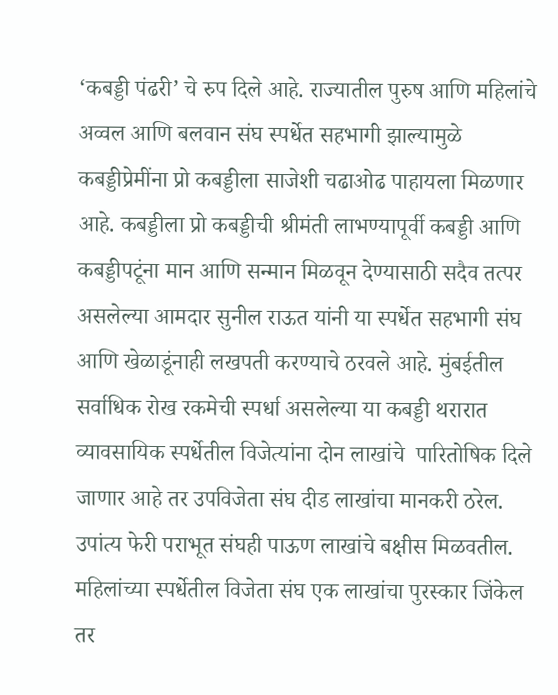‘कबड्डी पंढरी’ चे रुप दिले आहे. राज्यातील पुरुष आणि महिलांचे अव्वल आणि बलवान संघ स्पर्धेत सहभागी झाल्यामुळे कबड्डीप्रेमींना प्रो कबड्डीला साजेशी चढाओढ पाहायला मिळणार आहे. कबड्डीला प्रो कबड्डीची श्रीमंती लाभण्यापूर्वी कबड्डी आणि कबड्डीपटूंना मान आणि सन्मान मिळवून देण्यासाठी सदैव तत्पर असलेल्या आमदार सुनील राऊत यांनी या स्पर्धेत सहभागी संघ आणि खेळाडूंनाही लखपती करण्याचे ठरवले आहे. मुंबईतील सर्वाधिक रोख रकमेची स्पर्धा असलेल्या या कबड्डी थरारात व्यावसायिक स्पर्धेतील विजेत्यांना दोन लाखांचे  पारितोषिक दिले जाणार आहे तर उपविजेता संघ दीड लाखांचा मानकरी ठरेल. उपांत्य फेरी पराभूत संघही पाऊण लाखांचे बक्षीस मिळवतील. महिलांच्या स्पर्धेतील विजेता संघ एक लाखांचा पुरस्कार जिंकेल तर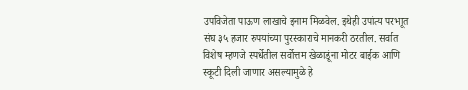उपविजेता पाऊण लाखाचे इनाम मिळवेल. इथेही उपांत्य परभाूत संघ ३५ हजार रुपयांच्या पुरस्काराचे मानकरी ठरतील. सर्वात विशेष म्हणजे स्पर्धेतील सर्वोत्तम खेळाडूंना मोटर बाईक आणि स्कूटी दिली जाणार असल्यामुळे हे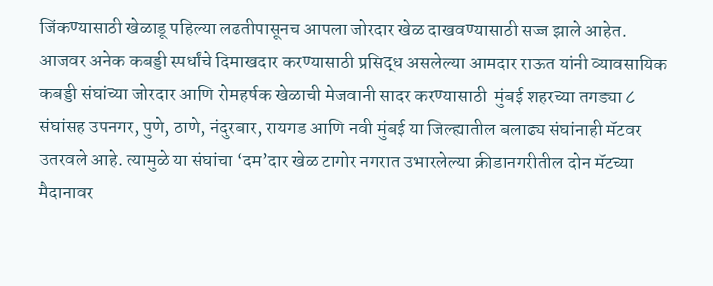जिंकण्यासाठी खेळाडू पहिल्या लढतीपासूनच आपला जोरदार खेळ दाखवण्यासाठी सज्ज झाले आहेत. आजवर अनेक कबड्डी स्पर्धांचे दिमाखदार करण्यासाठी प्रसिद्ध असलेल्या आमदार राऊत यांनी व्यावसायिक कबड्डी संघांच्या जोरदार आणि रोमहर्षक खेळाची मेजवानी सादर करण्यासाठी  मुंबई शहरच्या तगड्या ८ संघांसह उपनगर, पुणे, ठाणे, नंदुरबार, रायगड आणि नवी मुंबई या जिल्ह्यातील बलाढ्य संघांनाही मॅटवर उतरवले आहे. त्यामुळे या संघांचा ‘दम’दार खेळ टागोर नगरात उभारलेल्या क्रीडानगरीतील दोन मॅटच्या मैदानावर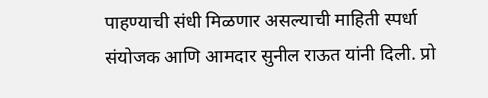पाहण्याची संधी मिळणार असल्याची माहिती स्पर्धा संयोजक आणि आमदार सुनील राऊत यांनी दिली. प्रो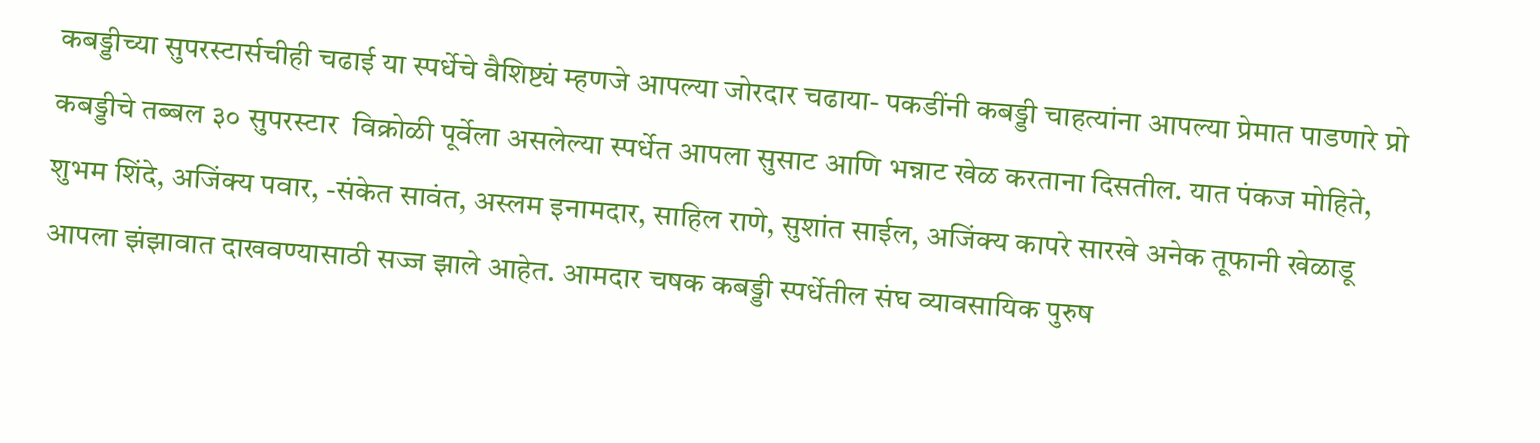कबड्डीच्या सुपरस्टार्सचीही चढाई या स्पर्धेचे वैशिष्ट्यं म्हणजे आपल्या जोरदार चढाया- पकडींनी कबड्डी चाहत्यांना आपल्या प्रेमात पाडणारे प्रो कबड्डीचे तब्बल ३० सुपरस्टार  विक्रोळी पूर्वेला असलेल्या स्पर्धेत आपला सुसाट आणि भन्नाट खेळ करताना दिसतील. यात पंकज मोहिते, शुभम शिंदे, अजिंक्य पवार, -संकेत सावंत, अस्लम इनामदार, साहिल राणे, सुशांत साईल, अजिंक्य कापरे सारखे अनेक तूफानी खेळाडू आपला झंझावात दाखवण्यासाठी सज्ज झाले आहेत. आमदार चषक कबड्डी स्पर्धेतील संघ व्यावसायिक पुरुष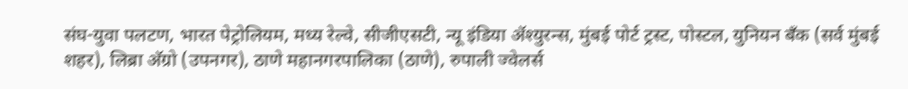संघ-युवा पलटण, भारत पेट्रोलियम, मध्य रेल्वे, सीजीएसटी, न्यू इंडिया अ‍ॅश्युरन्स, मुंबई पोर्ट ट्रस्ट, पोस्टल, युनियन बँक (सर्व मुंबई शहर), लिब्रा अ‍ॅग्रो (उपनगर), ठाणे महानगरपालिका (ठाणे), रुपाली ज्वेलर्स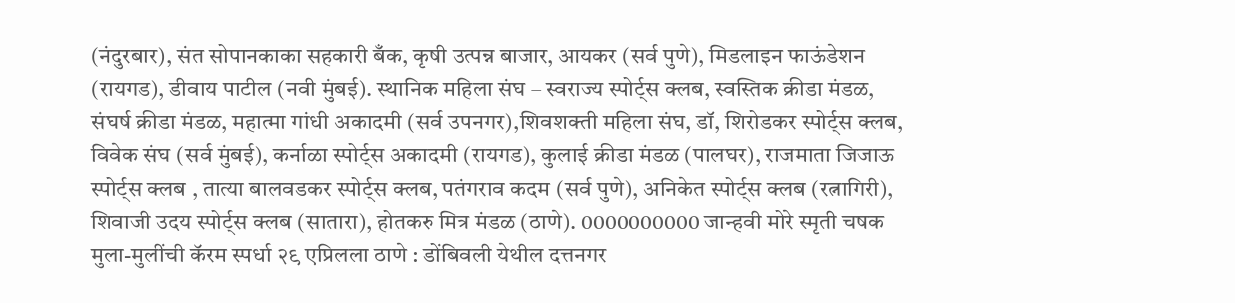(नंदुरबार), संत सोपानकाका सहकारी बँक, कृषी उत्पन्न बाजार, आयकर (सर्व पुणे), मिडलाइन फाऊंडेशन (रायगड), डीवाय पाटील (नवी मुंबई). स्थानिक महिला संघ – स्वराज्य स्पोर्ट्स क्लब, स्वस्तिक क्रीडा मंडळ, संघर्ष क्रीडा मंडळ, महात्मा गांधी अकादमी (सर्व उपनगर),शिवशक्ती महिला संघ, डॉ, शिरोडकर स्पोर्ट्स क्लब, विवेक संघ (सर्व मुंबई), कर्नाळा स्पोर्ट्स अकादमी (रायगड), कुलाई क्रीडा मंडळ (पालघर), राजमाता जिजाऊ स्पोर्ट्स क्लब , तात्या बालवडकर स्पोर्ट्स क्लब, पतंगराव कदम (सर्व पुणे), अनिकेत स्पोर्ट्स क्लब (रत्नागिरी), शिवाजी उदय स्पोर्ट्स क्लब (सातारा), होतकरु मित्र मंडळ (ठाणे). 0000000000 जान्हवी मोरे स्मृती चषक मुला-मुलींची कॅरम स्पर्धा २९ एप्रिलला ठाणे : डोंबिवली येथील दत्तनगर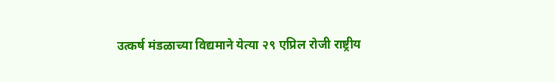उत्कर्ष मंडळाच्या विद्यमाने येत्या २९ एप्रिल रोजी राष्ट्रीय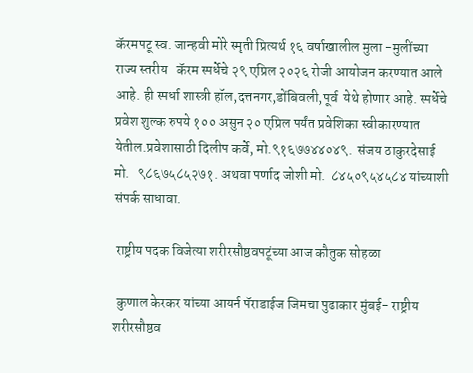कॅरमपटू स्व. जान्हवी मोरे स्मृती प्रित्यर्थ १६ वर्षाखालील‌ मुला -मुलींच्या राज्य स्तरीय   कॅरम स्पर्धेचे २९ एप्रिल २०२६ रोजी आयोजन करण्यात आले आहे. ही स्पर्धा शास्त्री हॉल,दत्तनगर,डोंबिवली,पूर्व  येथे होणार आहे. स्पर्धेचे प्रवेश शुल्क रुपये १०० असुन २० एप्रिल पर्यंत प्रवेशिका स्वीकारण्यात येतील.प्रवेशासाठी दिलीप कर्वे, मो.९१६७७४४०४९.  संजय ठाकुरदेसाई मो.   ९८६७५८५२७१. अथवा पर्णाद जोशी मो.  ८४५०९५४५८४ यांच्याशी संपर्क साधावा.

 राष्ट्रीय पदक विजेत्या शरीरसौष्ठवपटूंच्या आज कौतुक सोहळा

 कुणाल केरकर यांच्या आयर्न पॅराडाईज जिमचा पुढाकार मुंबई- राष्ट्रीय शरीरसौष्ठव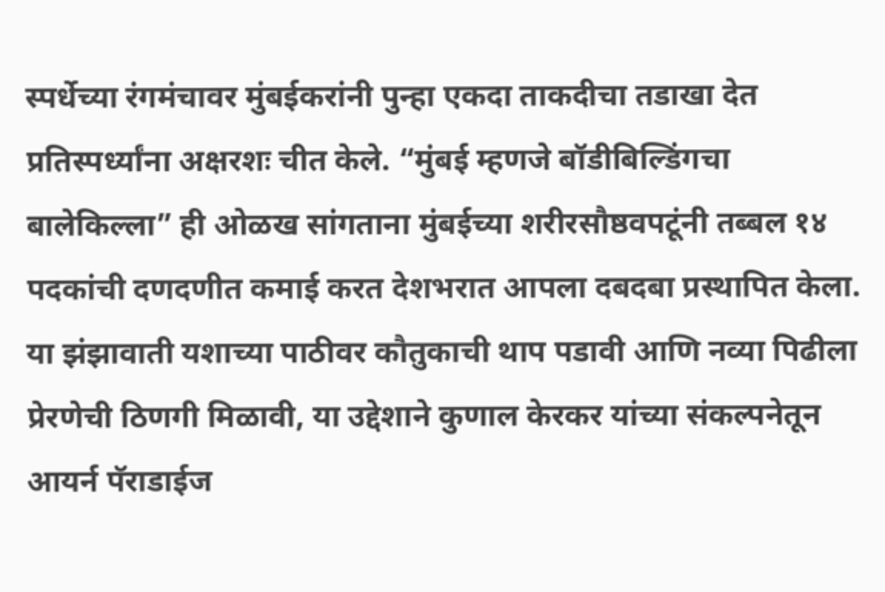स्पर्धेच्या रंगमंचावर मुंबईकरांनी पुन्हा एकदा ताकदीचा तडाखा देत प्रतिस्पर्ध्यांना अक्षरशः चीत केले. “मुंबई म्हणजे बॉडीबिल्डिंगचा बालेकिल्ला” ही ओळख सांगताना मुंबईच्या शरीरसौष्ठवपटूंनी तब्बल १४ पदकांची दणदणीत कमाई करत देशभरात आपला दबदबा प्रस्थापित केला. या झंझावाती यशाच्या पाठीवर कौतुकाची थाप पडावी आणि नव्या पिढीला प्रेरणेची ठिणगी मिळावी, या उद्देशाने कुणाल केरकर यांच्या संकल्पनेतून आयर्न पॅराडाईज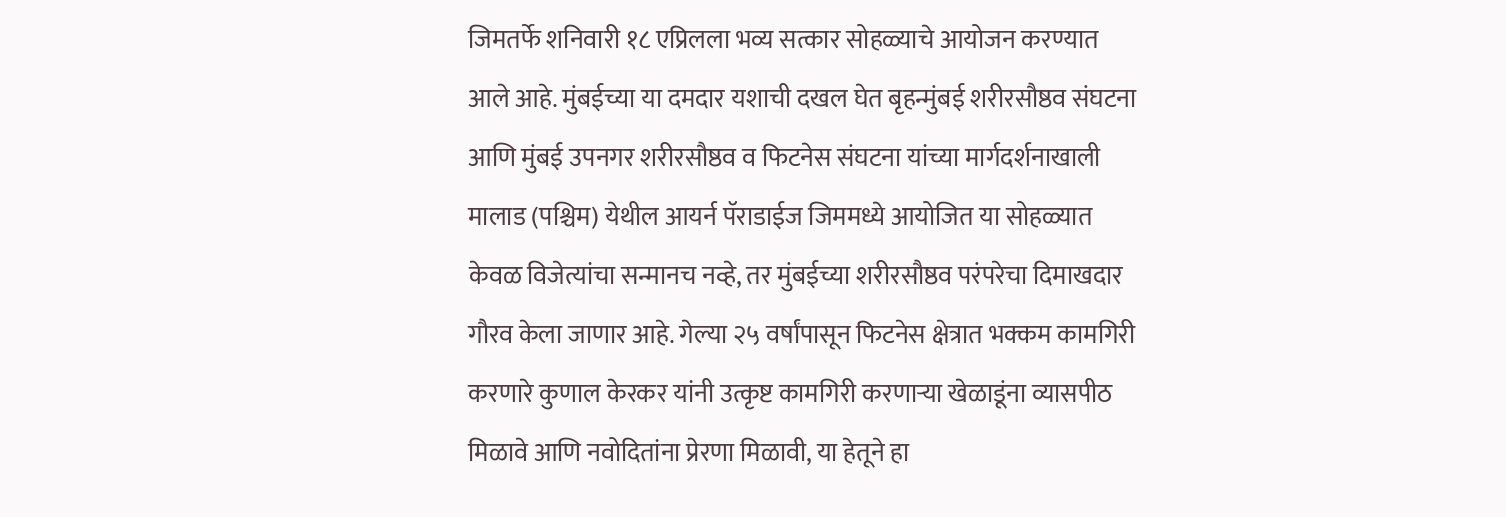जिमतर्फे शनिवारी १८ एप्रिलला भव्य सत्कार सोहळ्याचे आयोजन करण्यात आले आहे. मुंबईच्या या दमदार यशाची दखल घेत बृहन्मुंबई शरीरसौष्ठव संघटना आणि मुंबई उपनगर शरीरसौष्ठव व फिटनेस संघटना यांच्या मार्गदर्शनाखाली मालाड (पश्चिम) येथील आयर्न पॅराडाईज जिममध्ये आयोजित या सोहळ्यात केवळ विजेत्यांचा सन्मानच नव्हे, तर मुंबईच्या शरीरसौष्ठव परंपरेचा दिमाखदार गौरव केला जाणार आहे. गेल्या २५ वर्षांपासून फिटनेस क्षेत्रात भक्कम कामगिरी करणारे कुणाल केरकर यांनी उत्कृष्ट कामगिरी करणाऱ्या खेळाडूंना व्यासपीठ मिळावे आणि नवोदितांना प्रेरणा मिळावी, या हेतूने हा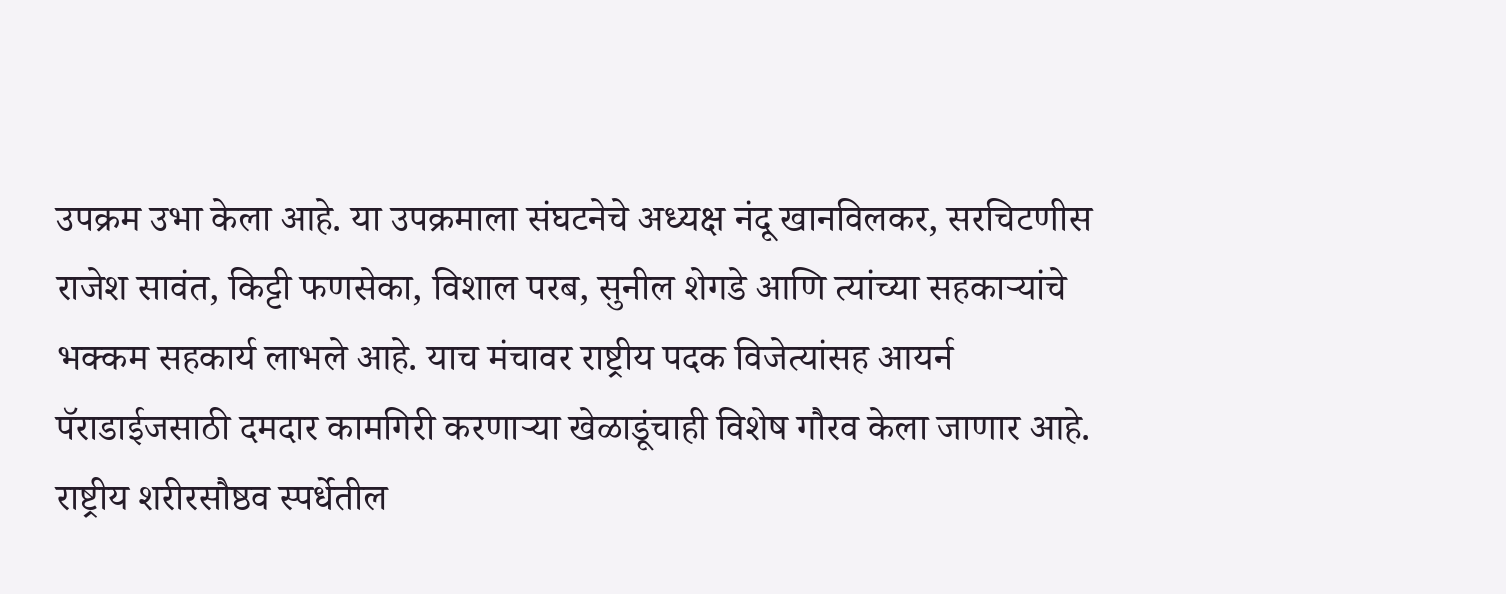उपक्रम उभा केला आहे. या उपक्रमाला संघटनेचे अध्यक्ष नंदू खानविलकर, सरचिटणीस राजेश सावंत, किट्टी फणसेका, विशाल परब, सुनील शेगडे आणि त्यांच्या सहकाऱ्यांचे भक्कम सहकार्य लाभले आहे. याच मंचावर राष्ट्रीय पदक विजेत्यांसह आयर्न पॅराडाईजसाठी दमदार कामगिरी करणाऱ्या खेळाडूंचाही विशेष गौरव केला जाणार आहे. राष्ट्रीय शरीरसौष्ठव स्पर्धेतील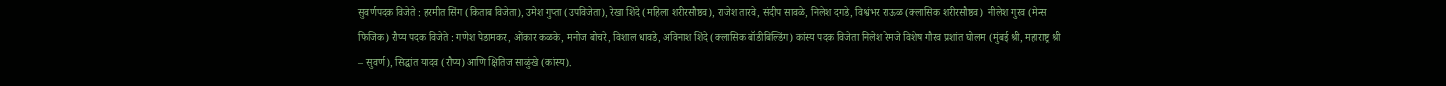सुवर्णपदक विजेते : हरमीत सिंग (किताब विजेता), उमेश गुप्ता (उपविजेता), रेखा शिंदे (महिला शरीरसौष्ठव), राजेश तारवे, संदीप सावळे, निलेश दगडे, विश्वंभर राऊळ (क्लासिक शरीरसौष्ठव)  नीलेश गुरव (मेन्स फिजिक) रौप्य पदक विजेते : गणेश पेडामकर, ओंकार कळके, मनोज बोचरे, विशाल धावडे, अविनाश शिंदे (क्लासिक बॉडीबिल्डिंग) कांस्य पदक विजेता निलेश रेमजे विशेष गौरव प्रशांत घोलम (मुंबई श्री, महाराष्ट्र श्री – सुवर्ण), सिद्धांत यादव (रौप्य) आणि क्षितिज साळुंखे (कांस्य).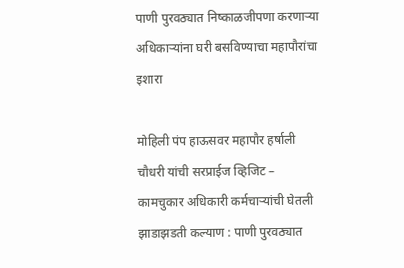पाणी पुरवठ्यात निष्काळजीपणा करणाऱ्या अधिकाऱ्यांना घरी बसविण्याचा महापौरांचा इशारा

मोहिली पंप हाऊसवर महापौर हर्षाली चौधरी यांची सरप्राईज व्हिजिट – कामचुकार अधिकारी कर्मचाऱ्यांची घेतली झाडाझडती कल्याण : पाणी पुरवठ्यात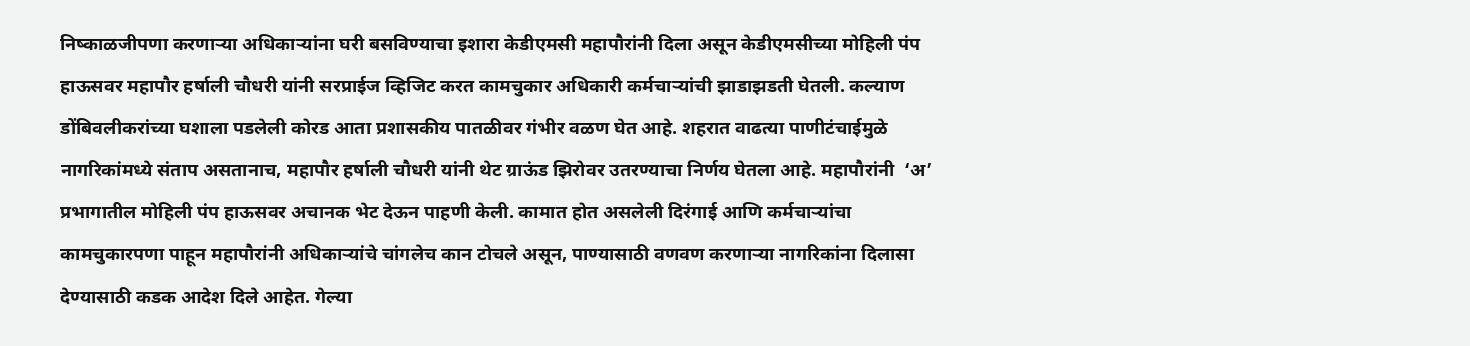निष्काळजीपणा करणाऱ्या अधिकाऱ्यांना घरी बसविण्याचा इशारा केडीएमसी महापौरांनी दिला असून केडीएमसीच्या मोहिली पंप हाऊसवर महापौर हर्षाली चौधरी यांनी सरप्राईज व्हिजिट करत कामचुकार अधिकारी कर्मचाऱ्यांची झाडाझडती घेतली. कल्याण डोंबिवलीकरांच्या घशाला पडलेली कोरड आता प्रशासकीय पातळीवर गंभीर वळण घेत आहे. शहरात वाढत्या पाणीटंचाईमुळे नागरिकांमध्ये संताप असतानाच, महापौर हर्षाली चौधरी यांनी थेट ग्राऊंड झिरोवर उतरण्याचा निर्णय घेतला आहे. महापौरांनी  ‘अ’ प्रभागातील मोहिली पंप हाऊसवर अचानक भेट देऊन पाहणी केली. कामात होत असलेली दिरंगाई आणि कर्मचाऱ्यांचा कामचुकारपणा पाहून महापौरांनी अधिकाऱ्यांचे चांगलेच कान टोचले असून, पाण्यासाठी वणवण करणाऱ्या नागरिकांना दिलासा देण्यासाठी कडक आदेश दिले आहेत. गेल्या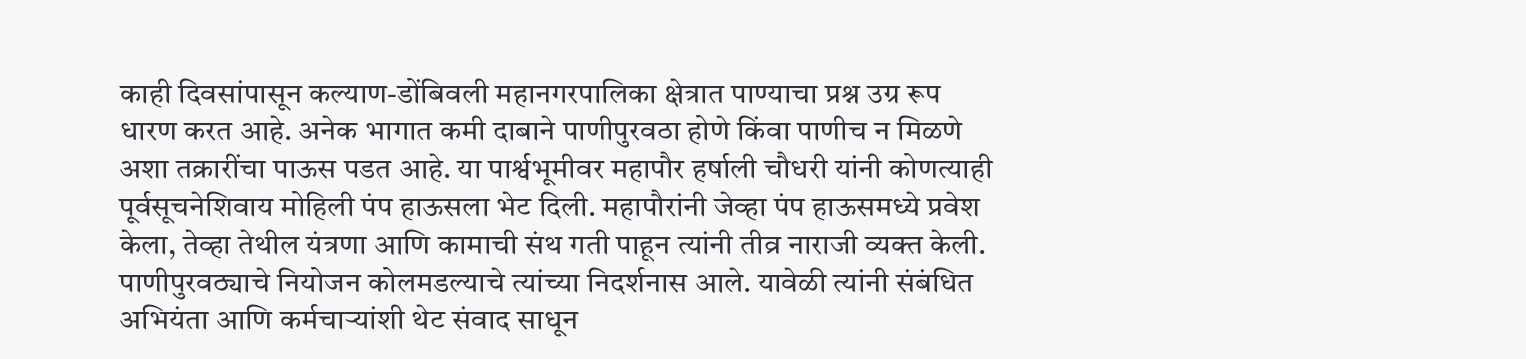काही दिवसांपासून कल्याण-डोंबिवली महानगरपालिका क्षेत्रात पाण्याचा प्रश्न उग्र रूप धारण करत आहे. अनेक भागात कमी दाबाने पाणीपुरवठा होणे किंवा पाणीच न मिळणे अशा तक्रारींचा पाऊस पडत आहे. या पार्श्वभूमीवर महापौर हर्षाली चौधरी यांनी कोणत्याही पूर्वसूचनेशिवाय मोहिली पंप हाऊसला भेट दिली. महापौरांनी जेव्हा पंप हाऊसमध्ये प्रवेश केला, तेव्हा तेथील यंत्रणा आणि कामाची संथ गती पाहून त्यांनी तीव्र नाराजी व्यक्त केली. पाणीपुरवठ्याचे नियोजन कोलमडल्याचे त्यांच्या निदर्शनास आले. यावेळी त्यांनी संबंधित अभियंता आणि कर्मचाऱ्यांशी थेट संवाद साधून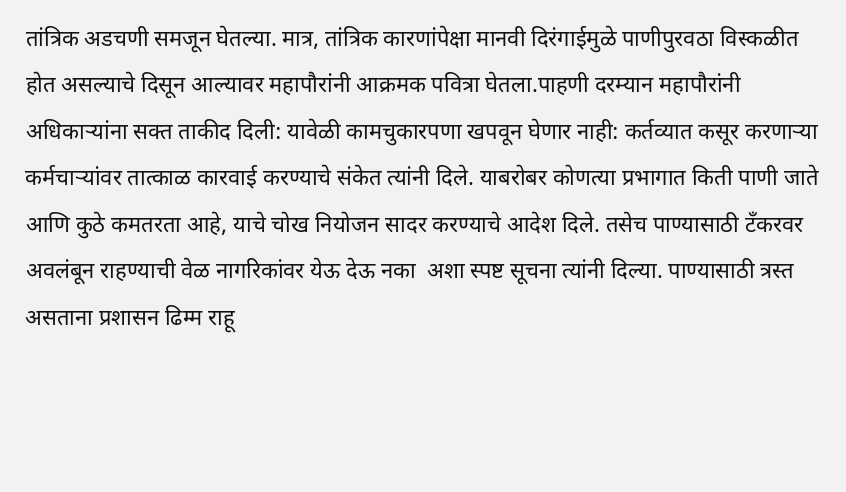तांत्रिक अडचणी समजून घेतल्या. मात्र, तांत्रिक कारणांपेक्षा मानवी दिरंगाईमुळे पाणीपुरवठा विस्कळीत होत असल्याचे दिसून आल्यावर महापौरांनी आक्रमक पवित्रा घेतला.पाहणी दरम्यान महापौरांनी अधिकाऱ्यांना सक्त ताकीद दिली: यावेळी कामचुकारपणा खपवून घेणार नाही: कर्तव्यात कसूर करणाऱ्या कर्मचाऱ्यांवर तात्काळ कारवाई करण्याचे संकेत त्यांनी दिले. याबरोबर कोणत्या प्रभागात किती पाणी जाते आणि कुठे कमतरता आहे, याचे चोख नियोजन सादर करण्याचे आदेश दिले. तसेच पाण्यासाठी टँकरवर अवलंबून राहण्याची वेळ नागरिकांवर येऊ देऊ नका  अशा स्पष्ट सूचना त्यांनी दिल्या. पाण्यासाठी त्रस्त असताना प्रशासन ढिम्म राहू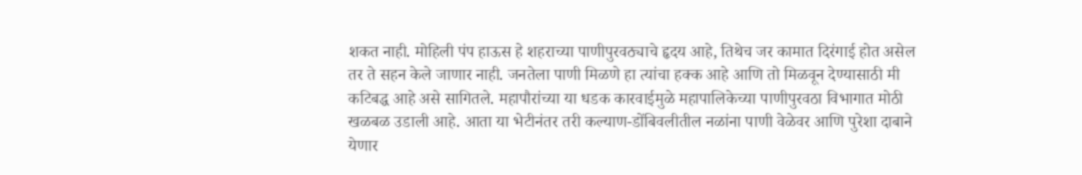शकत नाही. मोहिली पंप हाऊस हे शहराच्या पाणीपुरवठ्याचे हृदय आहे, तिथेच जर कामात दिरंगाई होत असेल तर ते सहन केले जाणार नाही. जनतेला पाणी मिळणे हा त्यांचा हक्क आहे आणि तो मिळवून देण्यासाठी मी कटिबद्ध आहे असे सागितले. महापौरांच्या या धडक कारवाईमुळे महापालिकेच्या पाणीपुरवठा विभागात मोठी खळबळ उडाली आहे. आता या भेटीनंतर तरी कल्याण-डोंबिवलीतील नळांना पाणी वेळेवर आणि पुरेशा दाबाने येणार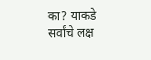का? याकडे सर्वांचे लक्ष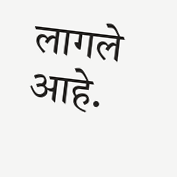लागले आहे.